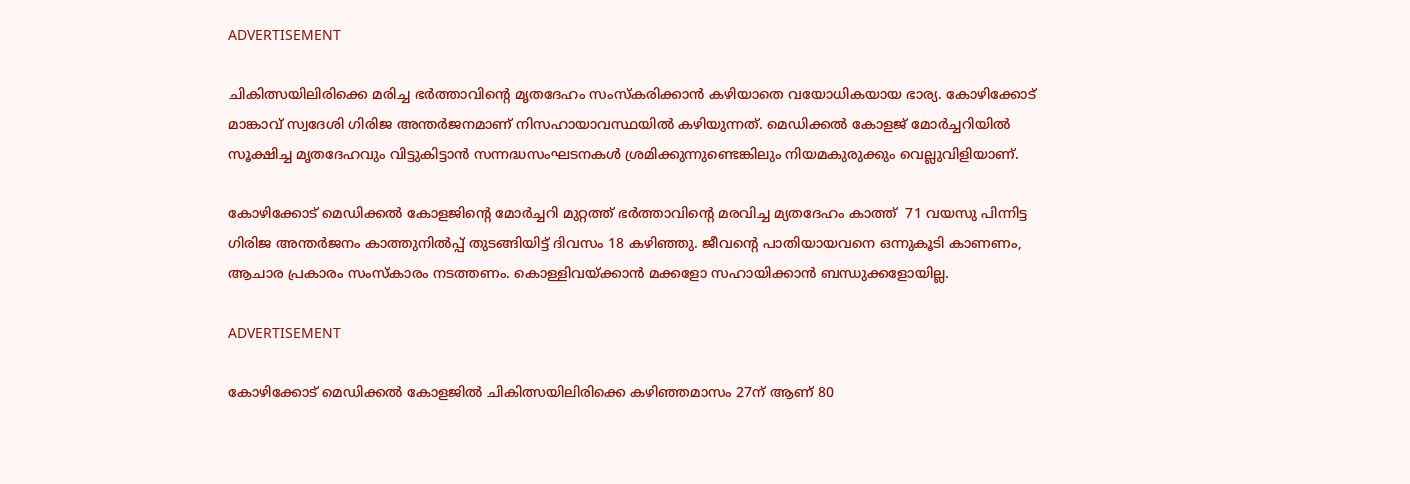ADVERTISEMENT

ചികിത്സയിലിരിക്കെ മരിച്ച ഭര്‍ത്താവിന്റെ മൃതദേഹം സംസ്കരിക്കാന്‍ കഴിയാതെ വയോധികയായ ഭാര്യ. കോഴിക്കോട് മാങ്കാവ് സ്വദേശി ഗിരിജ അന്തര്‍ജനമാണ് നിസഹായാവസ്ഥയില്‍ കഴിയുന്നത്. മെഡിക്കല്‍ കോളജ് മോര്‍ച്ചറിയില്‍ സൂക്ഷിച്ച മൃതദേഹവും വിട്ടുകിട്ടാന്‍ സന്നദ്ധസംഘടനകള്‍ ശ്രമിക്കുന്നുണ്ടെങ്കിലും നിയമകുരുക്കും വെല്ലുവിളിയാണ്.

കോഴിക്കോട് മെഡിക്കല്‍ കോളജിന്റെ മോര്‍ച്ചറി മുറ്റത്ത് ഭര്‍ത്താവിന്റെ മരവിച്ച മ്യതദേഹം കാത്ത്  71 വയസു പിന്നിട്ട  ഗിരിജ അന്തര്‍ജനം കാത്തുനില്‍പ്പ് തുടങ്ങിയിട്ട് ദിവസം 18 കഴിഞ്ഞു. ജീവന്റെ പാതിയായവനെ ഒന്നുകൂടി കാണണം, ആചാര പ്രകാരം സംസ്കാരം നടത്തണം. കൊള്ളിവയ്ക്കാന്‍ മക്കളോ സഹായിക്കാന്‍ ബന്ധുക്കളോയില്ല.

ADVERTISEMENT

കോഴിക്കോട് മെഡിക്കല്‍ കോളജില്‍ ചികിത്സയിലിരിക്കെ കഴിഞ്ഞമാസം 27ന് ആണ് 80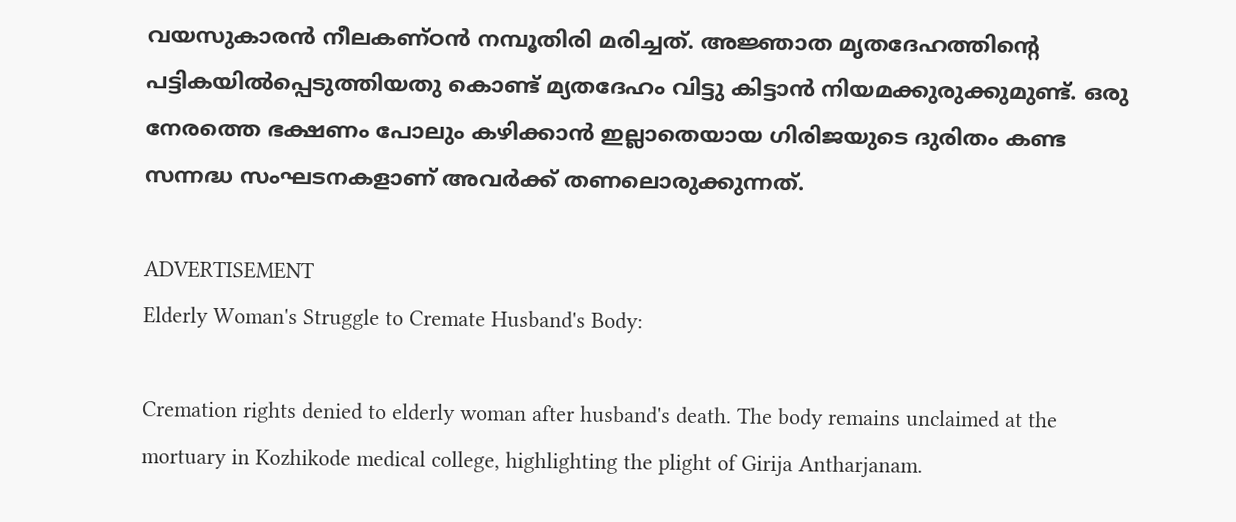വയസുകാരന്‍ നീലകണ്ഠന്‍ നമ്പൂതിരി മരിച്ചത്. അജ്ഞാത മൃതദേഹത്തിന്റെ പട്ടികയില്‍പ്പെടുത്തിയതു കൊണ്ട് മ്യതദേഹം വിട്ടു കിട്ടാന്‍ നിയമക്കുരുക്കുമുണ്ട്. ഒരു നേരത്തെ ഭക്ഷണം പോലും കഴിക്കാന്‍ ഇല്ലാതെയായ ഗിരിജയുടെ ദുരിതം കണ്ട സന്നദ്ധ സംഘടനകളാണ് അവര്‍ക്ക് തണലൊരുക്കുന്നത്.

ADVERTISEMENT
Elderly Woman's Struggle to Cremate Husband's Body:

Cremation rights denied to elderly woman after husband's death. The body remains unclaimed at the mortuary in Kozhikode medical college, highlighting the plight of Girija Antharjanam.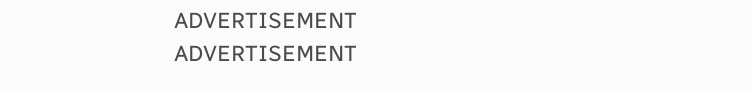ADVERTISEMENT
ADVERTISEMENT